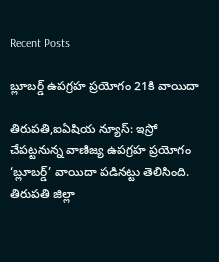Recent Posts

బ్లూబర్డ్‌ ఉపగ్రహ ప్రయోగం 21కి వాయిదా

తిరుపతి,ఐఏషియ న్యూస్: ఇస్రో చేపట్టనున్న వాణిజ్య ఉపగ్రహ ప్రయోగం ‘బ్లూబర్డ్‌’ వాయిదా పడినట్టు తెలిసింది. తిరుపతి జిల్లా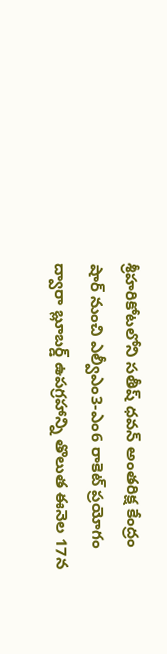శ్రీహరికోటలోని సతీష్‌ ధవన్‌ అంతరిక్ష కేంద్రం షార్‌ నుంచి ఎల్వీఎం3-ఎం6 రాకెట్‌ ప్రయోగం ద్వారా బ్లూబర్డ్‌ ఉపగ్రహాన్ని తొలుత ఈనెల 17న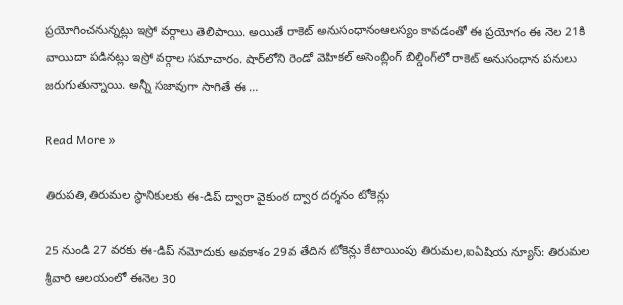ప్రయోగించనున్నట్లు ఇస్రో వర్గాలు తెలిపాయి. అయితే రాకెట్‌ అనుసంధానంఆలస్యం కావడంతో ఈ ప్రయోగం ఈ నెల 21కి వాయిదా పడినట్లు ఇస్రో వర్గాల సమాచారం. షార్‌లోని రెండో వెహికల్‌ అసెంబ్లింగ్‌ బిల్డింగ్‌లో రాకెట్‌ అనుసంధాన పనులు జరుగుతున్నాయి. అన్నీ సజావుగా సాగితే ఈ …

Read More »

తిరుపతి,తిరుమల స్థానికులకు ఈ-డిప్ ద్వారా వైకుంఠ ద్వార దర్శనం టోకెన్లు

25 నుండి 27 వరకు ఈ-డిప్ నమోదుకు అవకాశం 29వ తేదిన టోకెన్లు కేటాయింపు తిరుమల,ఐఏషియ న్యూస్: తిరుమల శ్రీవారి ఆలయంలో ఈనెల 30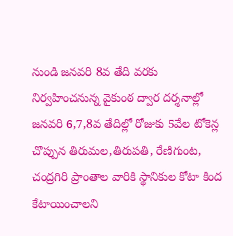నుండి జనవరి 8వ తేది వరకు నిర్వహించనున్న వైకుంఠ ద్వార దర్శనాల్లో జనవరి 6,7,8వ తేదిల్లో రోజుకు 5వేల టోకెన్ల చొప్పున తిరుమల,తిరుపతి, రేణిగుంట, చంద్రగిరి ప్రాంతాల వారికి స్థానికుల కోటా కింద కేటాయించాలని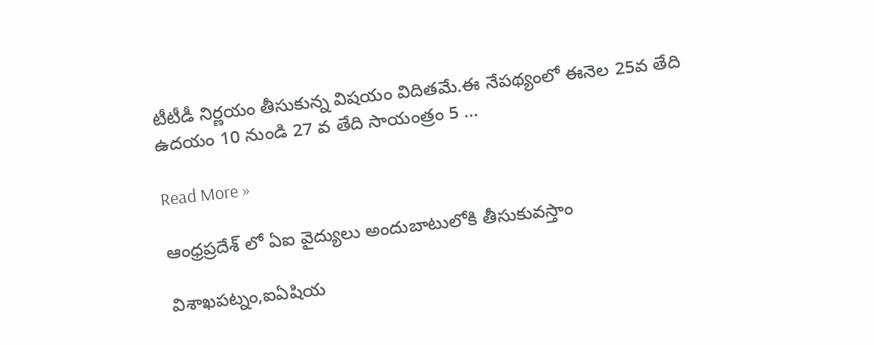టీటీడీ నిర్ణయం తీసుకున్న విషయం విదితమే.ఈ నేపథ్యంలో ఈనెల 25వ తేది ఉదయం 10 నుండి 27 వ తేది సాయంత్రం 5 …

Read More »

ఆంధ్రప్రదేశ్ లో ఏఐ వైద్యులు అందుబాటులోకి తీసుకువస్తాం

విశాఖపట్నం,ఐఏషియ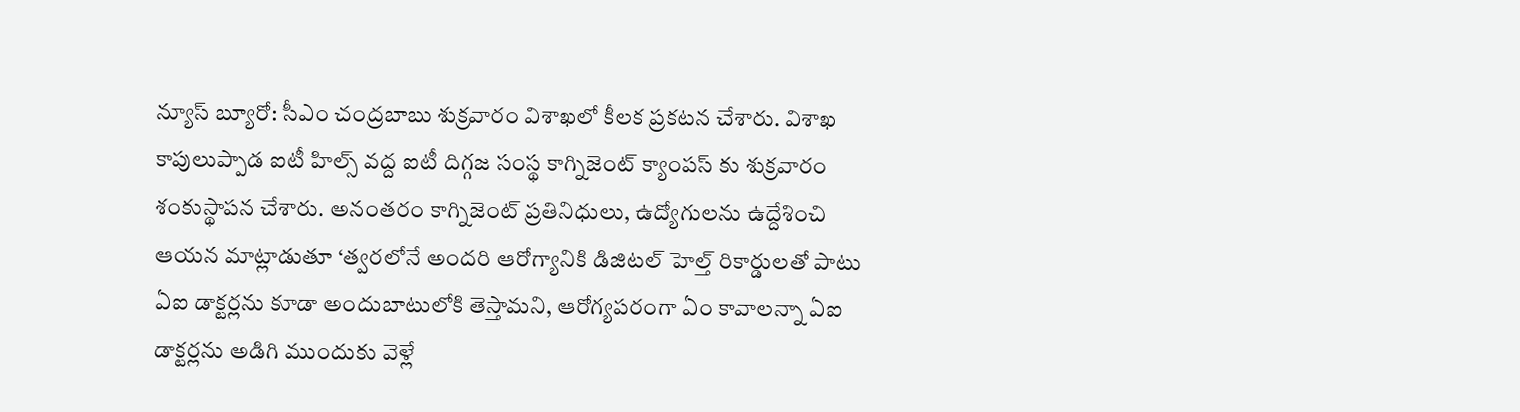న్యూస్ బ్యూరో: సీఎం చంద్రబాబు శుక్రవారం విశాఖలో కీలక ప్రకటన చేశారు. విశాఖ కాపులుప్పాడ ఐటీ హిల్స్ వద్ద ఐటీ దిగ్గజ సంస్థ కాగ్నిజెంట్ క్యాంపస్ కు శుక్రవారం శంకుస్థాపన చేశారు. అనంతరం కాగ్నిజెంట్ ప్రతినిధులు, ఉద్యోగులను ఉద్దేశించి ఆయన మాట్లాడుతూ ‘త్వరలోనే అందరి ఆరోగ్యానికి డిజిటల్ హెల్త్ రికార్డులతో పాటు ఏఐ డాక్టర్లను కూడా అందుబాటులోకి తెస్తామని, ఆరోగ్యపరంగా ఏం కావాలన్నా ఏఐ డాక్టర్లను అడిగి ముందుకు వెళ్లే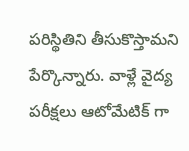పరిస్థితిని తీసుకొస్తామని పేర్కొన్నారు. వాళ్లే వైద్య పరీక్షలు ఆటోమేటిక్ గా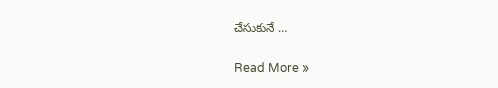చేసుకునే …

Read More »